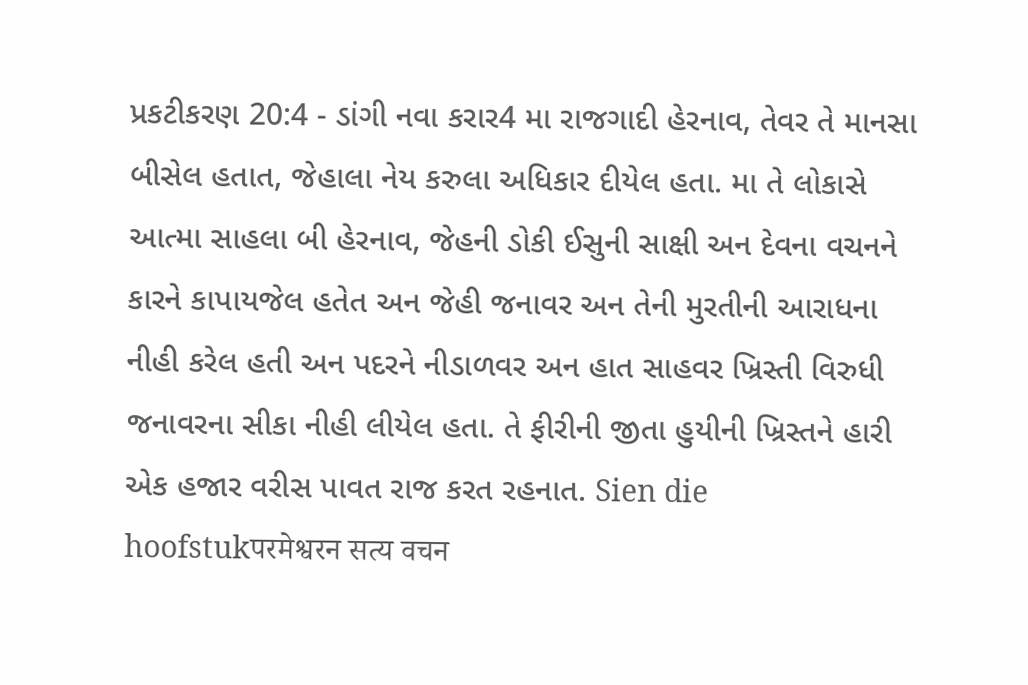પ્રકટીકરણ 20:4 - ડાંગી નવા કરાર4 મા રાજગાદી હેરનાવ, તેવર તે માનસા બીસેલ હતાત, જેહાલા નેય કરુલા અધિકાર દીયેલ હતા. મા તે લોકાસે આત્મા સાહલા બી હેરનાવ, જેહની ડોકી ઈસુની સાક્ષી અન દેવના વચનને કારને કાપાયજેલ હતેત અન જેહી જનાવર અન તેની મુરતીની આરાધના નીહી કરેલ હતી અન પદરને નીડાળવર અન હાત સાહવર ખ્રિસ્તી વિરુધી જનાવરના સીકા નીહી લીયેલ હતા. તે ફીરીની જીતા હુયીની ખ્રિસ્તને હારી એક હજાર વરીસ પાવત રાજ કરત રહનાત. Sien die hoofstukपरमेश्वरन सत्य वचन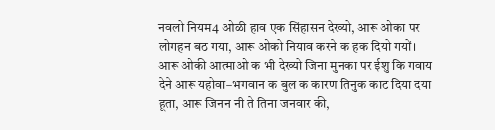नवलो नियम4 ओळी हाव एक सिंहासन देख्यो, आरू ओका पर लोगहन बठ गया, आरू ओको नियाव करने क हक दियो गयों। आरू ओकी आत्माओ क भी देख्यो जिना मुनका पर ईशु कि गवाय देने आरू यहोवा–भगवान क बुल क कारण तिनुक काट दिया दया हूता, आरू जिनन नी ते तिना जनवार की,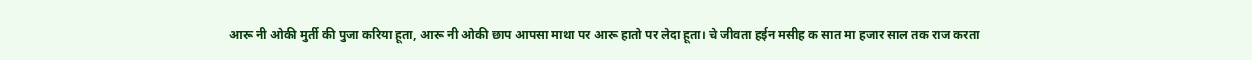आरू नी ओकी मुर्ती की पुजा करिया हूता, आरू नी ओकी छाप आपसा माथा पर आरू हातो पर लेदा हूता। चे जीवता हईन मसीह क सात मा हजार साल तक राज करता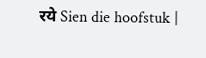रये Sien die hoofstuk |